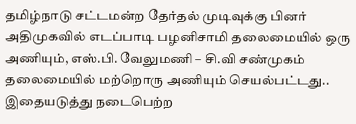தமிழ்நாடு சட்டமன்ற தேர்தல் முடிவுக்கு பினர் அதிமுகவில் எடப்பாடி பழனிசாமி தலைமையில் ஒரு அணியும், எஸ்.பி. வேலுமணி – சி.வி சண்முகம் தலைமையில் மற்றொரு அணியும் செயல்பட்டது.. இதையடுத்து நடைபெற்ற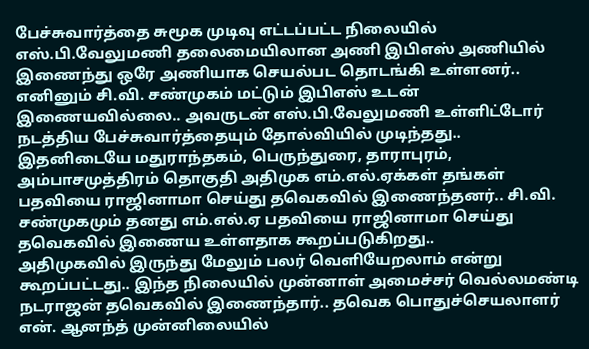பேச்சுவார்த்தை சுமூக முடிவு எட்டப்பட்ட நிலையில் எஸ்.பி.வேலுமணி தலைமையிலான அணி இபிஎஸ் அணியில் இணைந்து ஒரே அணியாக செயல்பட தொடங்கி உள்ளனர்.. எனினும் சி.வி. சண்முகம் மட்டும் இபிஎஸ் உடன் இணையவில்லை.. அவருடன் எஸ்.பி.வேலுமணி உள்ளிட்டோர் நடத்திய பேச்சுவார்த்தையும் தோல்வியில் முடிந்தது..
இதனிடையே மதுராந்தகம், பெருந்துரை, தாராபுரம், அம்பாசமுத்திரம் தொகுதி அதிமுக எம்.எல்.ஏக்கள் தங்கள் பதவியை ராஜினாமா செய்து தவெகவில் இணைந்தனர்.. சி.வி. சண்முகமும் தனது எம்.எல்.ஏ பதவியை ராஜினாமா செய்து தவெகவில் இணைய உள்ளதாக கூறப்படுகிறது..
அதிமுகவில் இருந்து மேலும் பலர் வெளியேறலாம் என்று கூறப்பட்டது.. இந்த நிலையில் முன்னாள் அமைச்சர் வெல்லமண்டி நடராஜன் தவெகவில் இணைந்தார்.. தவெக பொதுச்செயலாளர் என். ஆனந்த் முன்னிலையில்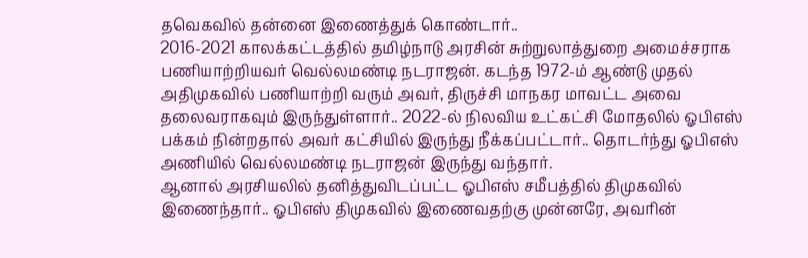தவெகவில் தன்னை இணைத்துக் கொண்டார்..
2016-2021 காலக்கட்டத்தில் தமிழ்நாடு அரசின் சுற்றுலாத்துறை அமைச்சராக பணியாற்றியவர் வெல்லமண்டி நடராஜன். கடந்த 1972-ம் ஆண்டு முதல் அதிமுகவில் பணியாற்றி வரும் அவர், திருச்சி மாநகர மாவட்ட அவை தலைவராகவும் இருந்துள்ளார்.. 2022-ல் நிலவிய உட்கட்சி மோதலில் ஓபிஎஸ் பக்கம் நின்றதால் அவர் கட்சியில் இருந்து நீக்கப்பட்டார்.. தொடர்ந்து ஓபிஎஸ் அணியில் வெல்லமண்டி நடராஜன் இருந்து வந்தார்.
ஆனால் அரசியலில் தனித்துவிடப்பட்ட ஓபிஎஸ் சமீபத்தில் திமுகவில் இணைந்தார்.. ஓபிஎஸ் திமுகவில் இணைவதற்கு முன்னரே, அவரின்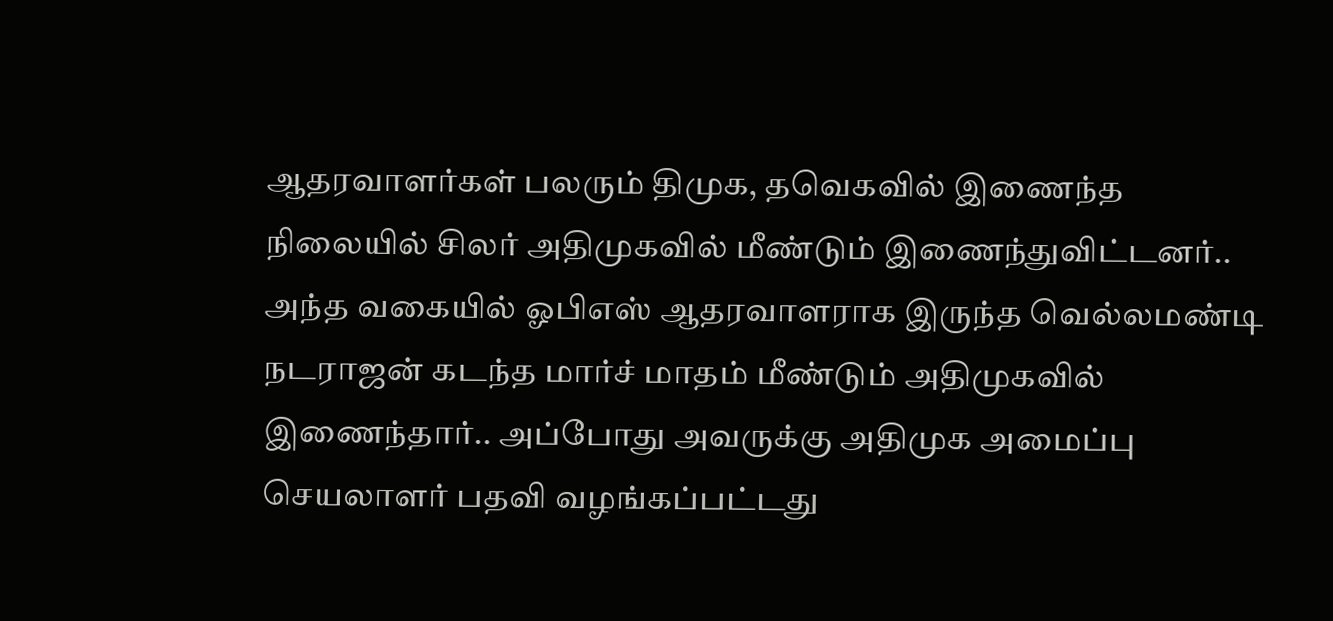ஆதரவாளர்கள் பலரும் திமுக, தவெகவில் இணைந்த நிலையில் சிலர் அதிமுகவில் மீண்டும் இணைந்துவிட்டனர்.. அந்த வகையில் ஓபிஎஸ் ஆதரவாளராக இருந்த வெல்லமண்டி நடராஜன் கடந்த மார்ச் மாதம் மீண்டும் அதிமுகவில் இணைந்தார்.. அப்போது அவருக்கு அதிமுக அமைப்பு செயலாளர் பதவி வழங்கப்பட்டது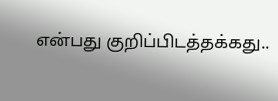என்பது குறிப்பிடத்தக்கது..